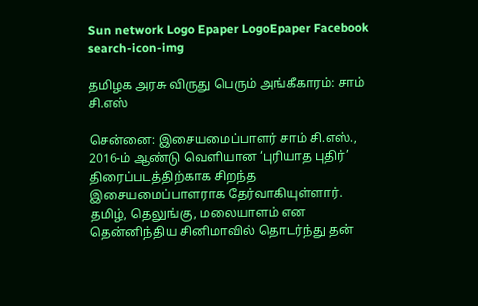Sun network Logo Epaper LogoEpaper Facebook
search-icon-img

தமிழக அரசு விருது பெரும் அங்கீகாரம்: சாம் சி.எஸ்

சென்னை: இசையமைப்பாளர் சாம் சி.எஸ்., 2016-ம் ஆண்டு வெளியான ‘புரியாத புதிர்’ திரைப்படத்திற்காக சிறந்த இசையமைப்பாளராக தேர்வாகியுள்ளார். தமிழ், தெலுங்கு, மலையாளம் என தென்னிந்திய சினிமாவில் தொடர்ந்து தன்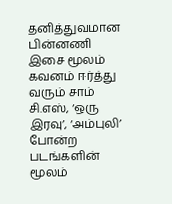தனித்துவமான பின்னணி இசை மூலம் கவனம் ஈர்த்து வரும் சாம் சி.எஸ், ‘ஒரு இரவு’, ‘அம்புலி’ போன்ற படங்களின் மூலம்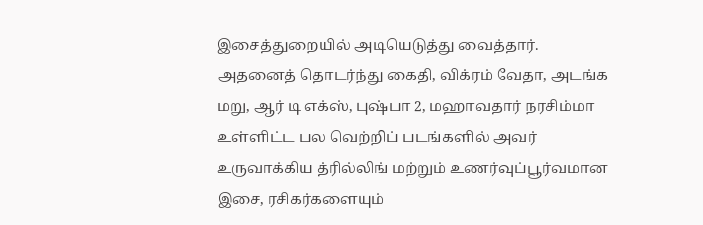இசைத்துறையில் அடியெடுத்து வைத்தார். அதனைத் தொடர்ந்து கைதி, விக்ரம் வேதா, அடங்க மறு, ஆர் டி எக்ஸ், புஷ்பா 2, மஹாவதார் நரசிம்மா உள்ளிட்ட பல வெற்றிப் படங்களில் அவர் உருவாக்கிய த்ரில்லிங் மற்றும் உணர்வுப்பூர்வமான இசை, ரசிகர்களையும்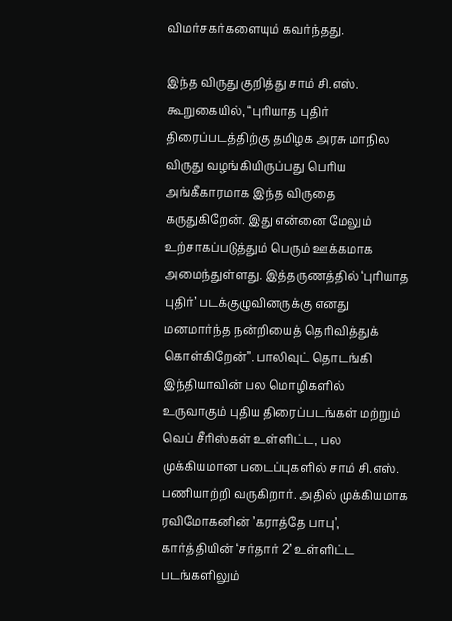விமர்சகர்களையும் கவர்ந்தது.

இந்த விருது குறித்து சாம் சி.எஸ். கூறுகையில், “புரியாத புதிர் திரைப்படத்திற்கு தமிழக அரசு மாநில விருது வழங்கியிருப்பது பெரிய அங்கீகாரமாக இந்த விருதை கருதுகிறேன். இது என்னை மேலும் உற்சாகப்படுத்தும் பெரும் ஊக்கமாக அமைந்துள்ளது. இத்தருணத்தில் ‘புரியாத புதிர்’ படக்குழுவினருக்கு எனது மனமார்ந்த நன்றியைத் தெரிவித்துக் கொள்கிறேன்’’. பாலிவுட் தொடங்கி இந்தியாவின் பல மொழிகளில் உருவாகும் புதிய திரைப்படங்கள் மற்றும் வெப் சீரிஸ்கள் உள்ளிட்ட, பல முக்கியமான படைப்புகளில் சாம் சி.எஸ். பணியாற்றி வருகிறார். அதில் முக்கியமாக ரவிமோகனின் ’கராத்தே பாபு’, கார்த்தியின் ‘சர்தார் 2’ உள்ளிட்ட படங்களிலும்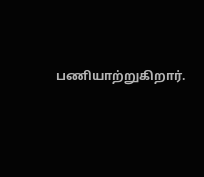பணியாற்றுகிறார்.